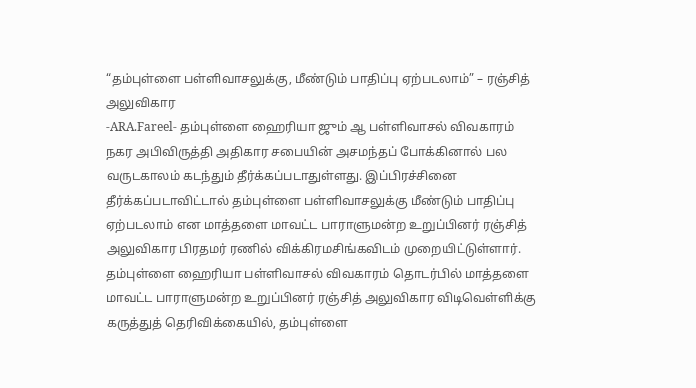“தம்புள்ளை பள்ளிவாசலுக்கு, மீண்டும் பாதிப்பு ஏற்படலாம்” – ரஞ்சித் அலுவிகார
-ARA.Fareel- தம்புள்ளை ஹைரியா ஜும் ஆ பள்ளிவாசல் விவகாரம் நகர அபிவிருத்தி அதிகார சபையின் அசமந்தப் போக்கினால் பல வருடகாலம் கடந்தும் தீர்க்கப்படாதுள்ளது. இப்பிரச்சினை தீர்க்கப்படாவிட்டால் தம்புள்ளை பள்ளிவாசலுக்கு மீண்டும் பாதிப்பு ஏற்படலாம் என மாத்தளை மாவட்ட பாராளுமன்ற உறுப்பினர் ரஞ்சித் அலுவிகார பிரதமர் ரணில் விக்கிரமசிங்கவிடம் முறையிட்டுள்ளார். தம்புள்ளை ஹைரியா பள்ளிவாசல் விவகாரம் தொடர்பில் மாத்தளை மாவட்ட பாராளுமன்ற உறுப்பினர் ரஞ்சித் அலுவிகார விடிவெள்ளிக்கு கருத்துத் தெரிவிக்கையில், தம்புள்ளை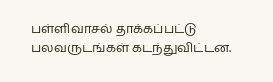பள்ளிவாசல் தாக்கப்பட்டு பலவருடங்கள் கடந்துவிட்டன.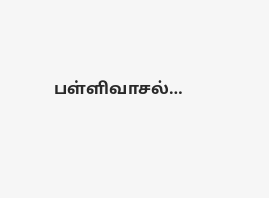பள்ளிவாசல்…